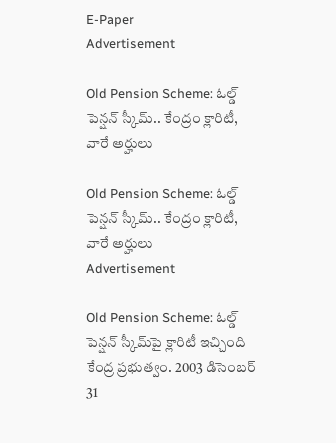E-Paper
Advertisement

Old Pension Scheme: ఓల్డ్ పెన్షన్ స్కీమ్.. కేంద్రం క్లారిటీ, వారే అర్హులు

Old Pension Scheme: ఓల్డ్ పెన్షన్ స్కీమ్.. కేంద్రం క్లారిటీ, వారే అర్హులు
Advertisement

Old Pension Scheme: ఓల్డ్ పెన్షన్ స్కీమ్‌పై క్లారిటీ ఇచ్చింది కేంద్ర ప్రభుత్వం. 2003 డిసెంబర్ 31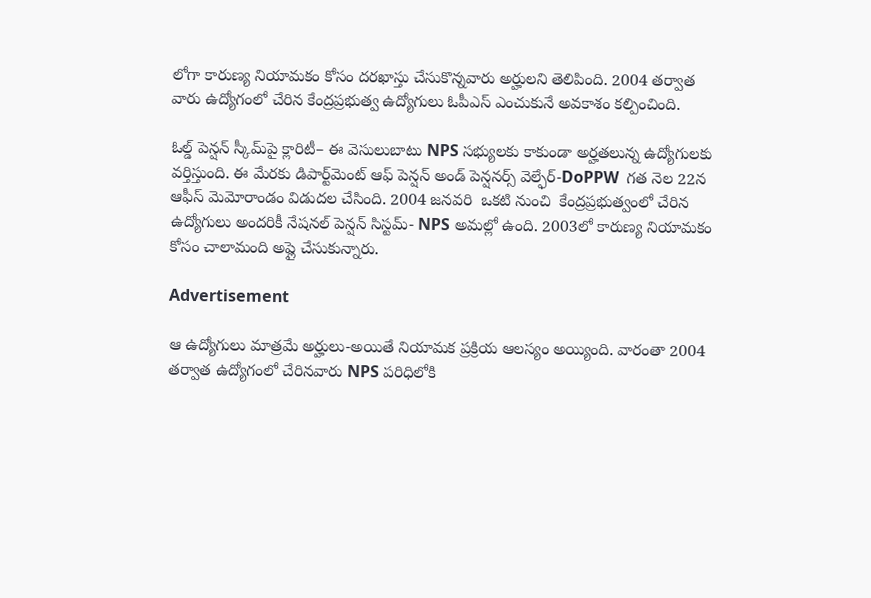లోగా కారుణ్య నియామకం కోసం దరఖాస్తు చేసుకొన్నవారు అర్హులని తెలిపింది. 2004 తర్వాత వారు ఉద్యోగంలో చేరిన కేంద్రప్రభుత్వ ఉద్యోగులు ఓపీఎస్ ఎంచుకునే అవకాశం కల్పించింది.

ఓల్డ్ పెన్షన్ స్కీమ్‌పై క్లారిటీ– ఈ వెసులుబాటు NPS సభ్యులకు కాకుండా అర్హతలున్న ఉద్యోగులకు వర్తిస్తుంది. ఈ మేరకు డిపార్ట్‌మెంట్ ఆఫ్ పెన్షన్ అండ్ పెన్షనర్స్ వెల్ఫేర్-DoPPW  గత నెల 22న ఆఫీస్ మెమోరాండం విడుదల చేసింది. 2004 జనవరి  ఒకటి నుంచి  కేంద్రప్రభుత్వంలో చేరిన ఉద్యోగులు అందరికీ నేషనల్ పెన్షన్ సిస్టమ్- NPS అమల్లో ఉంది. 2003లో కారుణ్య నియామకం కోసం చాలామంది అప్లై చేసుకున్నారు.

Advertisement

ఆ ఉద్యోగులు మాత్రమే అర్హులు-అయితే నియామక ప్రక్రియ ఆలస్యం అయ్యింది. వారంతా 2004 తర్వాత ఉద్యోగంలో చేరినవారు NPS పరిధిలోకి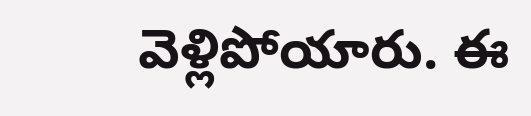వెళ్లిపోయారు. ఈ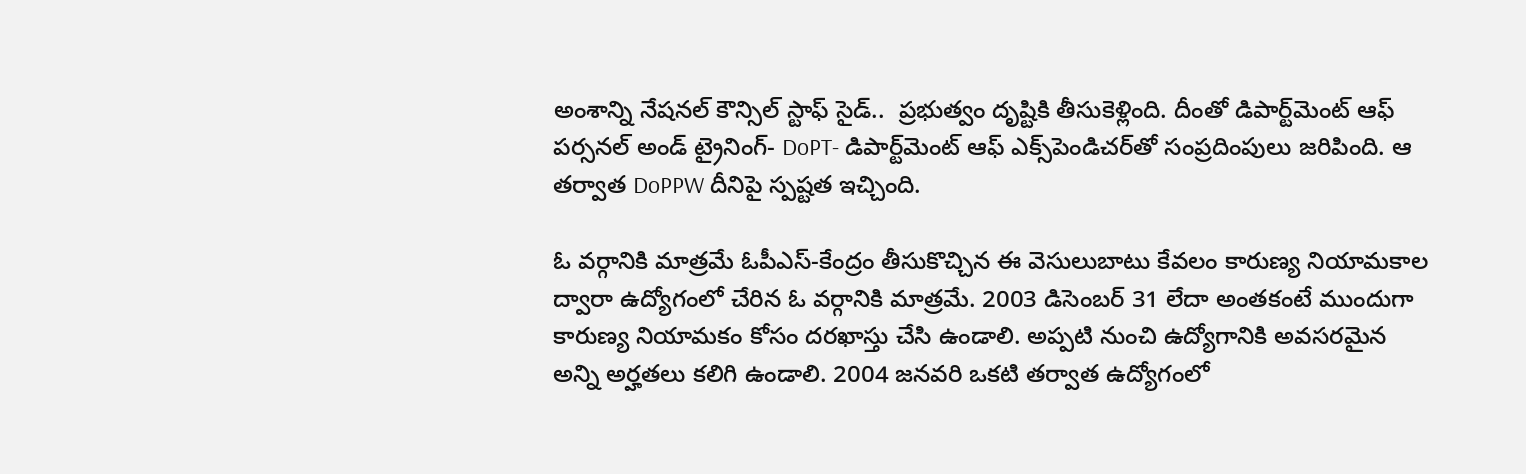అంశాన్ని నేషనల్ కౌన్సిల్ స్టాఫ్ సైడ్..  ప్రభుత్వం దృష్టికి తీసుకెళ్లింది. దీంతో డిపార్ట్‌మెంట్ ఆఫ్ పర్సనల్ అండ్ ట్రైనింగ్- DoPT- డిపార్ట్‌మెంట్ ఆఫ్ ఎక్స్‌పెండిచర్‌తో సంప్రదింపులు జరిపింది. ఆ తర్వాత DoPPW దీనిపై స్పష్టత ఇచ్చింది.

ఓ వర్గానికి మాత్రమే ఓపీఎస్-కేంద్రం తీసుకొచ్చిన ఈ వెసులుబాటు కేవలం కారుణ్య నియామకాల ద్వారా ఉద్యోగంలో చేరిన ఓ వర్గానికి మాత్రమే. 2003 డిసెంబర్ 31 లేదా అంతకంటే ముందుగా కారుణ్య నియామకం కోసం దరఖాస్తు చేసి ఉండాలి. అప్పటి నుంచి ఉద్యోగానికి అవసరమైన అన్ని అర్హతలు కలిగి ఉండాలి. 2004 జనవరి ఒకటి తర్వాత ఉద్యోగంలో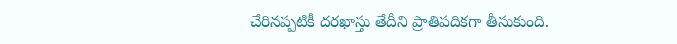చేరినప్పటికీ దరఖాస్తు తేదీని ప్రాతిపదికగా తీసుకుంది.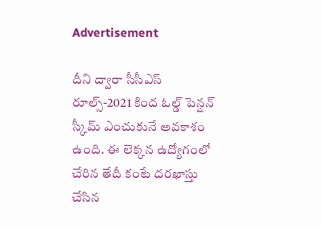Advertisement

దీని ద్వారా సీసీఎస్ రూల్స్-2021 కింద ఓల్డ్ పెన్షన్ స్కీమ్ ఎంచుకునే అవకాశం ఉంది. ఈ లెక్కన ఉద్యోగంలో చేరిన తేదీ కంటే దరఖాస్తు చేసిన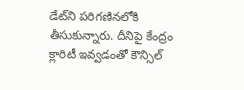డేట్‌ని పరిగణినలోకి తీసుకున్నారు. దీనిపై కేంద్రం క్లారిటీ ఇవ్వడంతో కౌన్సిల్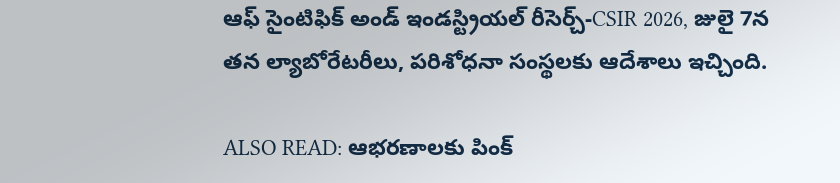ఆఫ్ సైంటిఫిక్ అండ్ ఇండస్ట్రియల్ రీసెర్చ్-CSIR 2026, జులై 7న తన ల్యాబోరేటరీలు, పరిశోధనా సంస్థలకు ఆదేశాలు ఇచ్చింది.

ALSO READ: ఆభరణాలకు పింక్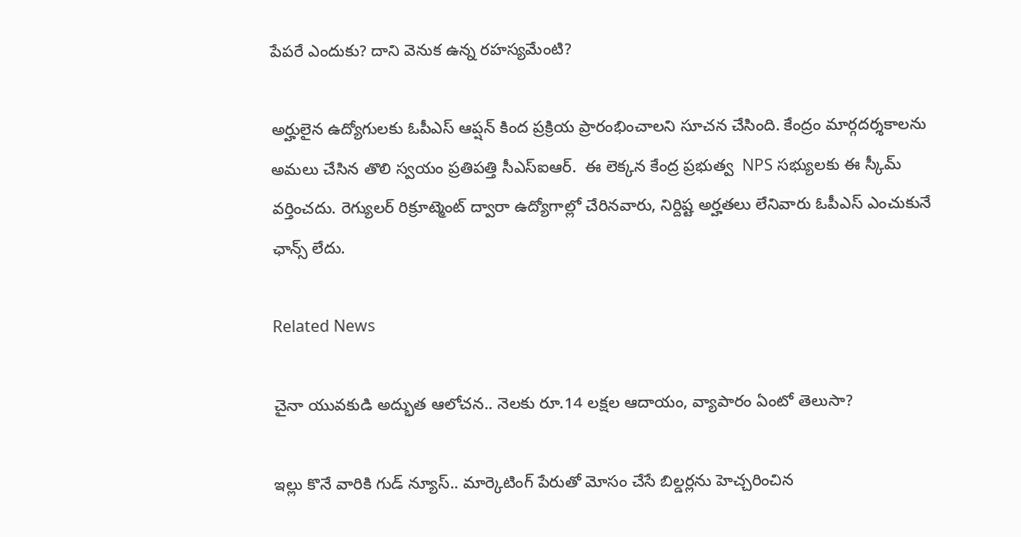పేపరే ఎందుకు? దాని వెనుక ఉన్న రహస్యమేంటి?

అర్హులైన ఉద్యోగులకు ఓపీఎస్ ఆప్షన్ కింద ప్రక్రియ ప్రారంభించాలని సూచన చేసింది. కేంద్రం మార్గదర్శకాలను  అమలు చేసిన తొలి స్వయం ప్రతిపత్తి సీఎస్ఐఆర్.  ఈ లెక్కన కేంద్ర ప్రభుత్వ  NPS సభ్యులకు ఈ స్కీమ్ వర్తించదు. రెగ్యులర్ రిక్రూట్మెంట్ ద్వారా ఉద్యోగాల్లో చేరినవారు, నిర్దిష్ట అర్హతలు లేనివారు ఓపీఎస్ ఎంచుకునే ఛాన్స్ లేదు.

Related News

చైనా యువకుడి అద్భుత ఆలోచన.. నెలకు రూ.14 లక్షల ఆదాయం, వ్యాపారం ఏంటో తెలుసా?

ఇల్లు కొనే వారికి గుడ్ న్యూస్.. మార్కెటింగ్ పేరుతో మోసం చేసే బిల్డర్లను హెచ్చరించిన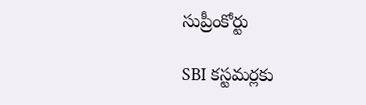సుప్రీంకోర్టు

SBI కస్టమర్లకు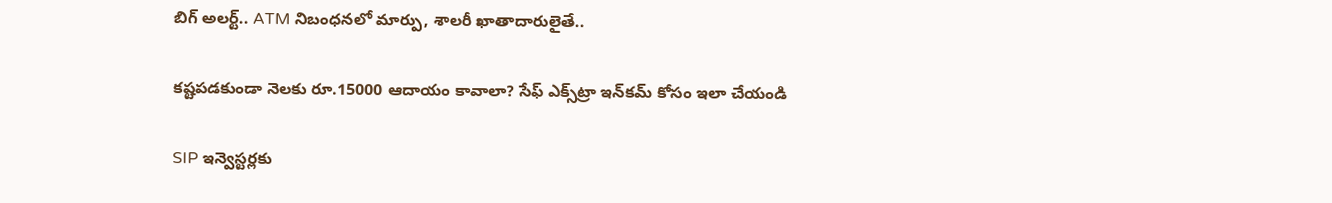బిగ్ అలర్ట్.. ATM నిబంధనలో మార్పు, శాలరీ ఖాతాదారులైతే..

కష్టపడకుండా నెలకు రూ.15000 ఆదాయం కావాలా? సేఫ్ ఎక్స్‌ట్రా ఇన్‌కమ్ కోసం ఇలా చేయండి

SIP ఇన్వెస్టర్లకు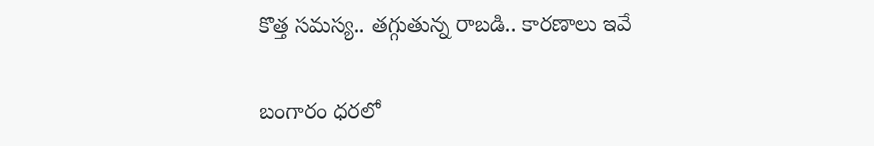కొత్త సమస్య.. తగ్గుతున్న రాబడి.. కారణాలు ఇవే

బంగారం ధరలో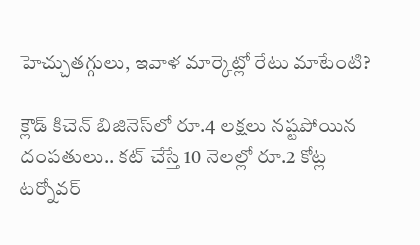హెచ్చుతగ్గులు, ఇవాళ మార్కెట్లో రేటు మాటేంటి?

క్లౌడ్ కిచెన్ బిజినెస్‌లో రూ.4 లక్షలు నష్టపోయిన దంపతులు.. కట్ చేస్తే 10 నెలల్లో రూ.2 కోట్ల టర్నోవర్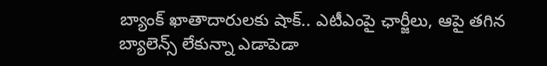బ్యాంక్ ఖాతాదారులకు షాక్.. ఎటీఎంపై ఛార్జీలు, ఆపై తగిన బ్యాలెన్స్ లేకున్నా ఎడాపెడా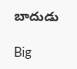బాదుడు

Big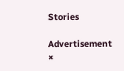Stories

Advertisement
×